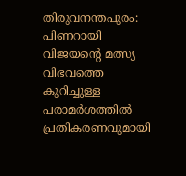തിരുവനന്തപുരം: പിണറായി വിജയൻ്റെ മത്സ്യ വിഭവത്തെ കുറിച്ചുള്ള പരാമർശത്തിൽ പ്രതികരണവുമായി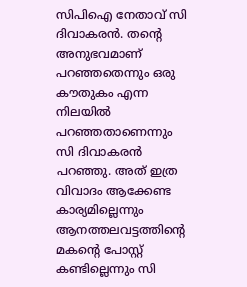സിപിഐ നേതാവ് സി ദിവാകരൻ. തന്റെ അനുഭവമാണ് പറഞ്ഞതെന്നും ഒരു കൗതുകം എന്ന നിലയിൽ പറഞ്ഞതാണെന്നും സി ദിവാകരൻ പറഞ്ഞു. അത് ഇത്ര വിവാദം ആക്കേണ്ട കാര്യമില്ലെന്നും ആനത്തലവട്ടത്തിന്റെ മകന്റെ പോസ്റ്റ് കണ്ടില്ലെന്നും സി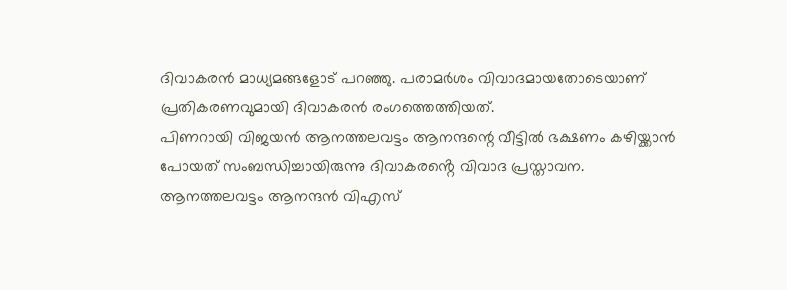ദിവാകരൻ മാധ്യമങ്ങളോട് പറഞ്ഞു. പരാമർശം വിവാദമായതോടെയാണ് പ്രതികരണവുമായി ദിവാകരൻ രംഗത്തെത്തിയത്.
പിണറായി വിജയൻ ആനത്തലവട്ടം ആനന്ദന്റെ വീട്ടിൽ ഭക്ഷണം കഴിയ്ക്കാൻ പോയത് സംബന്ധിച്ചായിരുന്നു ദിവാകരൻ്റെ വിവാദ പ്രസ്താവന. ആനത്തലവട്ടം ആനന്ദൻ വിഎസ്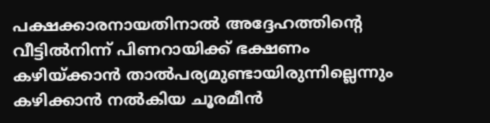പക്ഷക്കാരനായതിനാൽ അദ്ദേഹത്തിന്റെ വീട്ടിൽനിന്ന് പിണറായിക്ക് ഭക്ഷണം കഴിയ്ക്കാൻ താൽപര്യമുണ്ടായിരുന്നില്ലെന്നും കഴിക്കാൻ നൽകിയ ചൂരമീൻ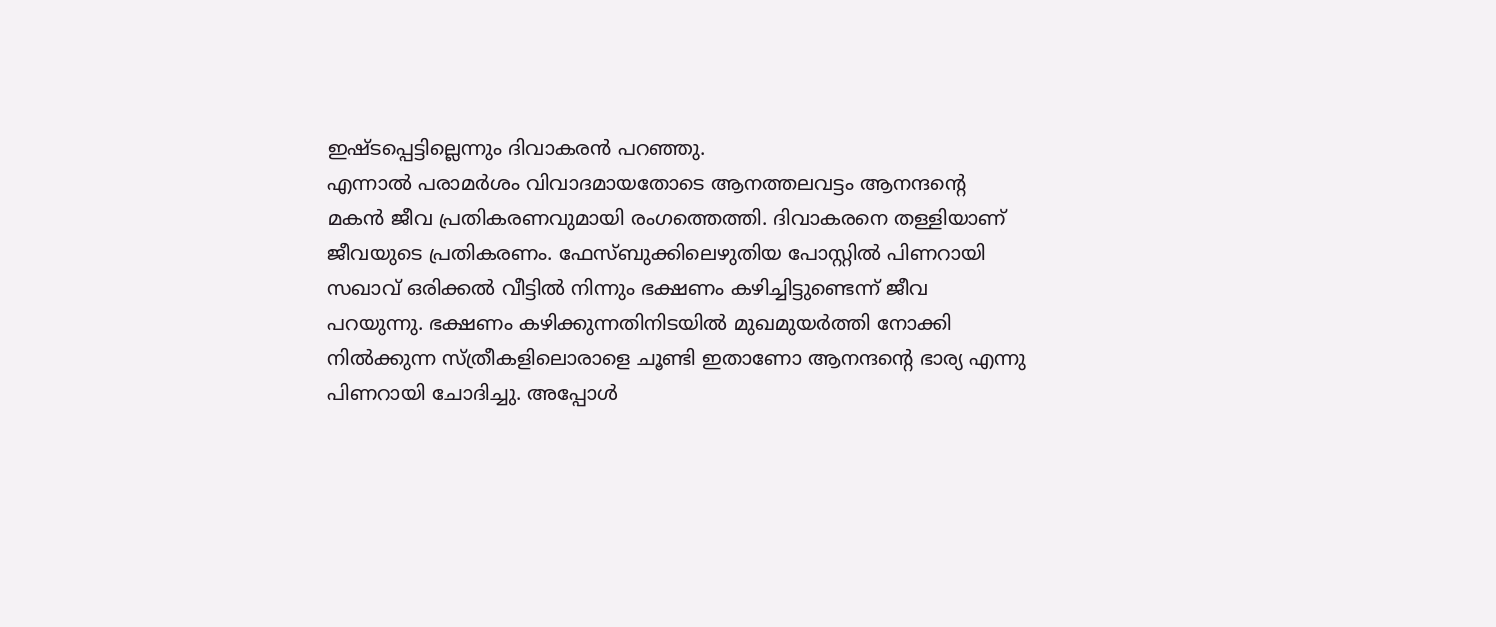ഇഷ്ടപ്പെട്ടില്ലെന്നും ദിവാകരൻ പറഞ്ഞു.
എന്നാൽ പരാമർശം വിവാദമായതോടെ ആനത്തലവട്ടം ആനന്ദൻ്റെ മകൻ ജീവ പ്രതികരണവുമായി രംഗത്തെത്തി. ദിവാകരനെ തള്ളിയാണ് ജീവയുടെ പ്രതികരണം. ഫേസ്ബുക്കിലെഴുതിയ പോസ്റ്റിൽ പിണറായി സഖാവ് ഒരിക്കൽ വീട്ടിൽ നിന്നും ഭക്ഷണം കഴിച്ചിട്ടുണ്ടെന്ന് ജീവ പറയുന്നു. ഭക്ഷണം കഴിക്കുന്നതിനിടയിൽ മുഖമുയർത്തി നോക്കി നിൽക്കുന്ന സ്ത്രീകളിലൊരാളെ ചൂണ്ടി ഇതാണോ ആനന്ദന്റെ ഭാര്യ എന്നു പിണറായി ചോദിച്ചു. അപ്പോൾ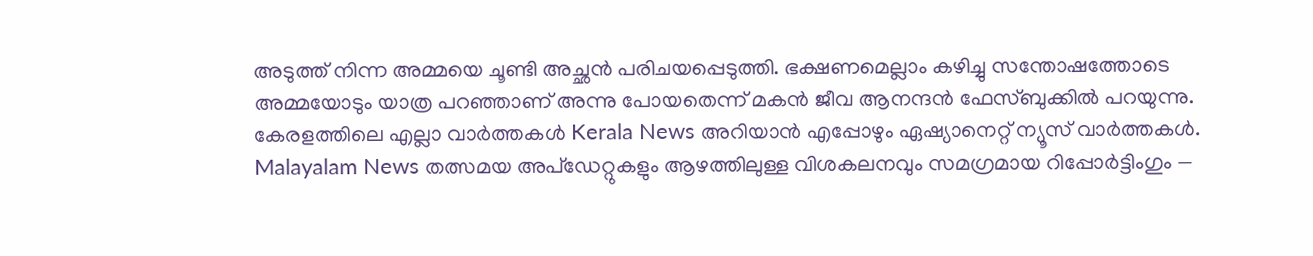അടുത്ത് നിന്ന അമ്മയെ ചൂണ്ടി അച്ഛൻ പരിചയപ്പെടുത്തി. ഭക്ഷണമെല്ലാം കഴിച്ചു സന്തോഷത്തോടെ അമ്മയോടും യാത്ര പറഞ്ഞാണ് അന്നു പോയതെന്ന് മകൻ ജീവ ആനന്ദൻ ഫേസ്ബുക്കിൽ പറയുന്നു.
കേരളത്തിലെ എല്ലാ വാർത്തകൾ Kerala News അറിയാൻ എപ്പോഴും ഏഷ്യാനെറ്റ് ന്യൂസ് വാർത്തകൾ. Malayalam News തത്സമയ അപ്ഡേറ്റുകളും ആഴത്തിലുള്ള വിശകലനവും സമഗ്രമായ റിപ്പോർട്ടിംഗും —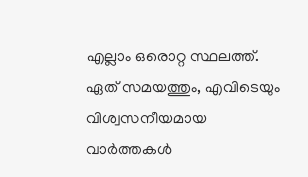എല്ലാം ഒരൊറ്റ സ്ഥലത്ത്. ഏത് സമയത്തും, എവിടെയും വിശ്വസനീയമായ വാർത്തകൾ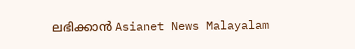ലഭിക്കാൻ Asianet News Malayalam